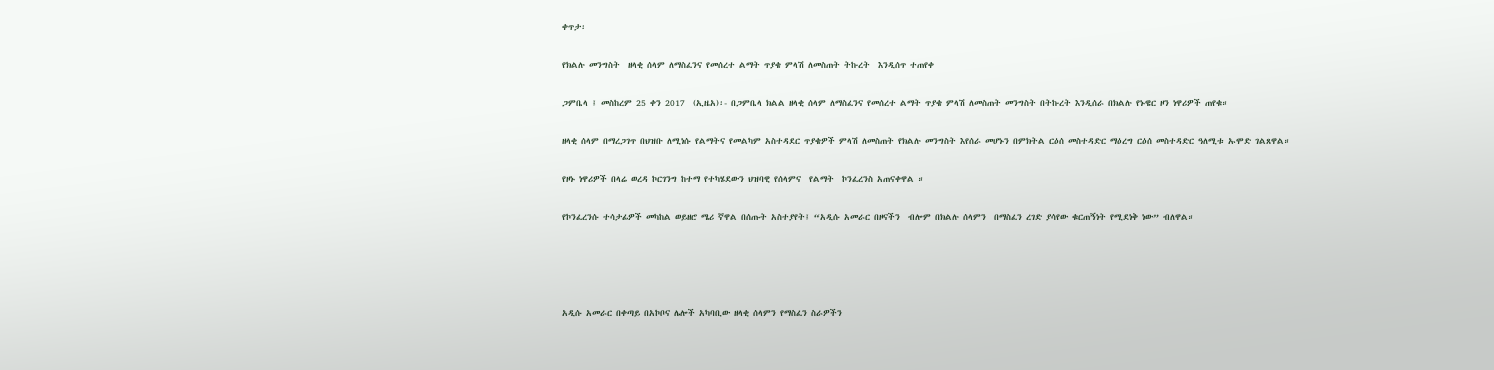ቀጥታ፡

የክልሉ መንግስት  ዘላቂ ሰላም ለማስፈንና የመሰረተ ልማት ጥያቄ ምላሽ ለመስጠት ትኩረት  እንዲሰጥ ተጠየቀ

ጋምቤላ ፤ መስከረም 25 ቀን 2017  (ኢዜአ)፡- በጋምቤላ ክልል ዘላቂ ሰላም ለማስፈንና የመሰረተ ልማት ጥያቄ ምላሽ ለመስጠት መንግስት በትኩረት እንዲሰራ በክልሉ የኑዌር ዞን ነዋሪዎች ጠየቁ።

ዘላቂ ሰላም በማረጋገጥ በህዝቡ ለሚነሱ የልማትና የመልካም አስተዳደር ጥያቄዎች ምላሽ ለመስጠት የክልሉ መንግስት እየሰራ መሆኑን በምክትል ርዕሰ መስተዳድር ማዕረግ ርዕሰ መስተዳድር ዓለሚቱ ኡሞድ ገልጸዋል።

የዞኑ ነዋሪዎች በላሬ ወረዳ ኮርገንግ ከተማ የተካሄደውን ህዝባዊ የሰላምና  የልማት  ኮንፈረንስ አጠናቀዋል ።

የኮንፈረንሱ ተሳታፊዎች መካከል ወይዘሮ ሜሪ ኛዋል በሰጡት አስተያየት፤ “አዲሱ አመራር በዞናችን  ብሎም በክልሉ ሰላምን  በማስፈን ረገድ ያሳየው ቁርጠኝነት የሚደነቅ ነው” ብለዋል።




አዲሱ አመራር በቀጣይ በአኮቦና ሌሎች አካባቢው ዘላቂ ሰላምን የማስፈን ስራዎችን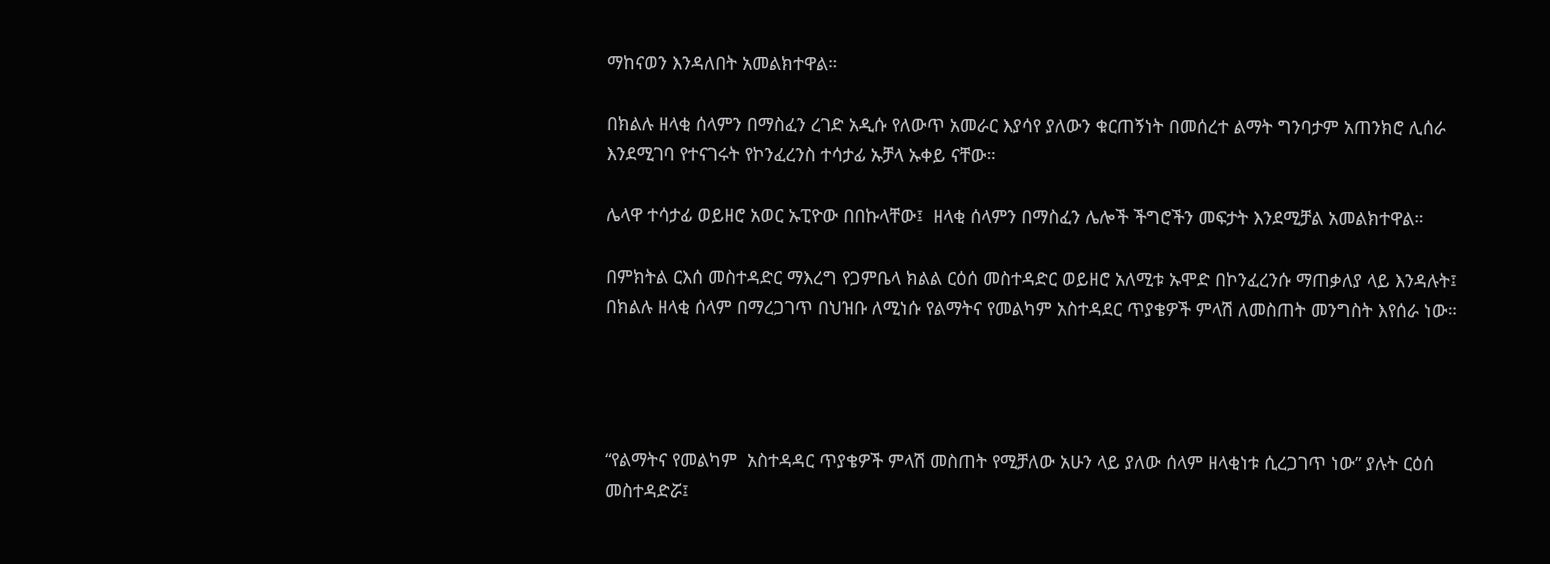ማከናወን እንዳለበት አመልክተዋል።

በክልሉ ዘላቂ ሰላምን በማስፈን ረገድ አዲሱ የለውጥ አመራር እያሳየ ያለውን ቁርጠኝነት በመሰረተ ልማት ግንባታም አጠንክሮ ሊሰራ እንደሚገባ የተናገሩት የኮንፈረንስ ተሳታፊ ኡቻላ ኡቀይ ናቸው።

ሌላዋ ተሳታፊ ወይዘሮ አወር ኡፒዮው በበኩላቸው፤  ዘላቂ ሰላምን በማስፈን ሌሎች ችግሮችን መፍታት እንደሚቻል አመልክተዋል።

በምክትል ርእሰ መስተዳድር ማእረግ የጋምቤላ ክልል ርዕሰ መስተዳድር ወይዘሮ አለሚቱ ኡሞድ በኮንፈረንሱ ማጠቃለያ ላይ እንዳሉት፤ በክልሉ ዘላቂ ሰላም በማረጋገጥ በህዝቡ ለሚነሱ የልማትና የመልካም አስተዳደር ጥያቄዎች ምላሽ ለመስጠት መንግስት እየሰራ ነው።




“የልማትና የመልካም  አስተዳዳር ጥያቄዎች ምላሽ መስጠት የሚቻለው አሁን ላይ ያለው ሰላም ዘላቂነቱ ሲረጋገጥ ነው” ያሉት ርዕሰ መስተዳድሯ፤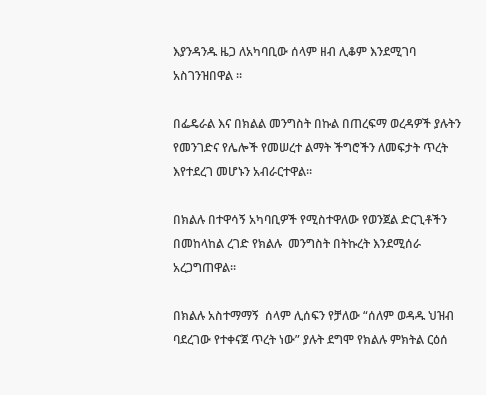እያንዳንዱ ዜጋ ለአካባቢው ሰላም ዘብ ሊቆም እንደሚገባ አስገንዝበዋል ።

በፌዴራል እና በክልል መንግስት በኩል በጠረፍማ ወረዳዎች ያሉትን የመንገድና የሌሎች የመሠረተ ልማት ችግሮችን ለመፍታት ጥረት እየተደረገ መሆኑን አብራርተዋል።

በክልሉ በተዋሳኝ አካባቢዎች የሚስተዋለው የወንጀል ድርጊቶችን በመከላከል ረገድ የክልሉ  መንግስት በትኩረት እንደሚሰራ አረጋግጠዋል።

በክልሉ አስተማማኝ  ሰላም ሊሰፍን የቻለው “ሰለም ወዳዱ ህዝብ ባደረገው የተቀናጀ ጥረት ነው” ያሉት ደግሞ የክልሉ ምክትል ርዕሰ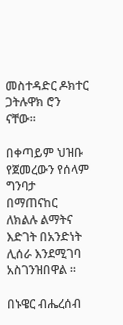መስተዳድር ዶክተር ጋትሉዋክ ሮን ናቸው።

በቀጣይም ህዝቡ የጀመረውን የሰላም ግንባታ በማጠናከር ለክልሉ ልማትና እድገት በአንድነት ሊሰራ እንደሚገባ አስገንዝበዋል ።

በኑዌር ብሔረሰብ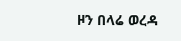ዞን በላሬ ወረዳ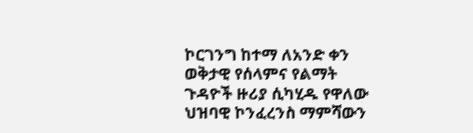ኮርገንግ ከተማ ለአንድ ቀን  ወቅታዊ የሰላምና የልማት ጉዳዮች ዙሪያ ሲካሂዱ የዋለው ህዝባዊ ኮንፈረንስ ማምሻውን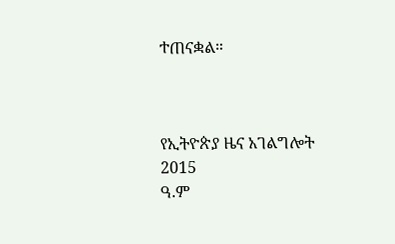ተጠናቋል።



የኢትዮጵያ ዜና አገልግሎት
2015
ዓ.ም